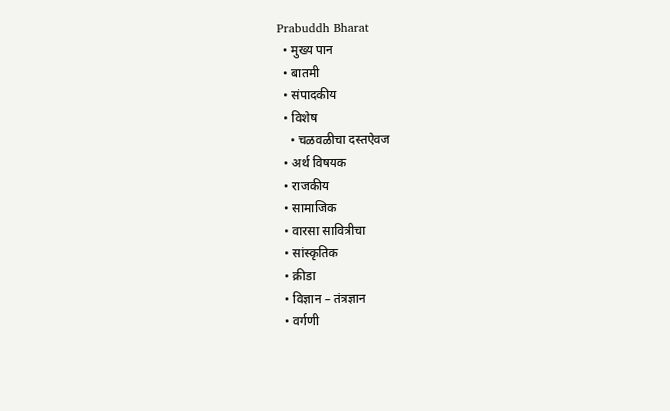Prabuddh Bharat
  • मुख्य पान
  • बातमी
  • संपादकीय
  • विशेष
    • चळवळीचा दस्तऐवज
  • अर्थ विषयक
  • राजकीय
  • सामाजिक
  • वारसा सावित्रीचा
  • सांस्कृतिक
  • क्रीडा
  • विज्ञान – तंत्रज्ञान
  • वर्गणी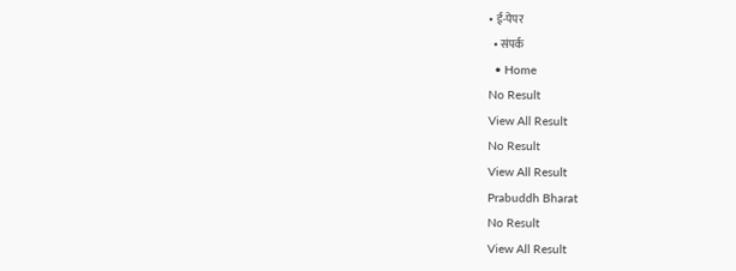• ई-पेपर
  • संपर्क
  • Home
No Result
View All Result
No Result
View All Result
Prabuddh Bharat
No Result
View All Result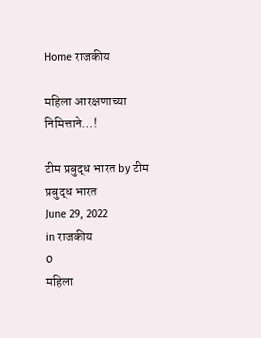Home राजकीय

महिला आरक्षणाच्या निमित्ताने…!

टीम प्रबुद्ध भारत by टीम प्रबुद्ध भारत
June 29, 2022
in राजकीय
0
महिला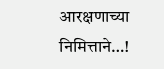आरक्षणाच्या निमित्ताने…!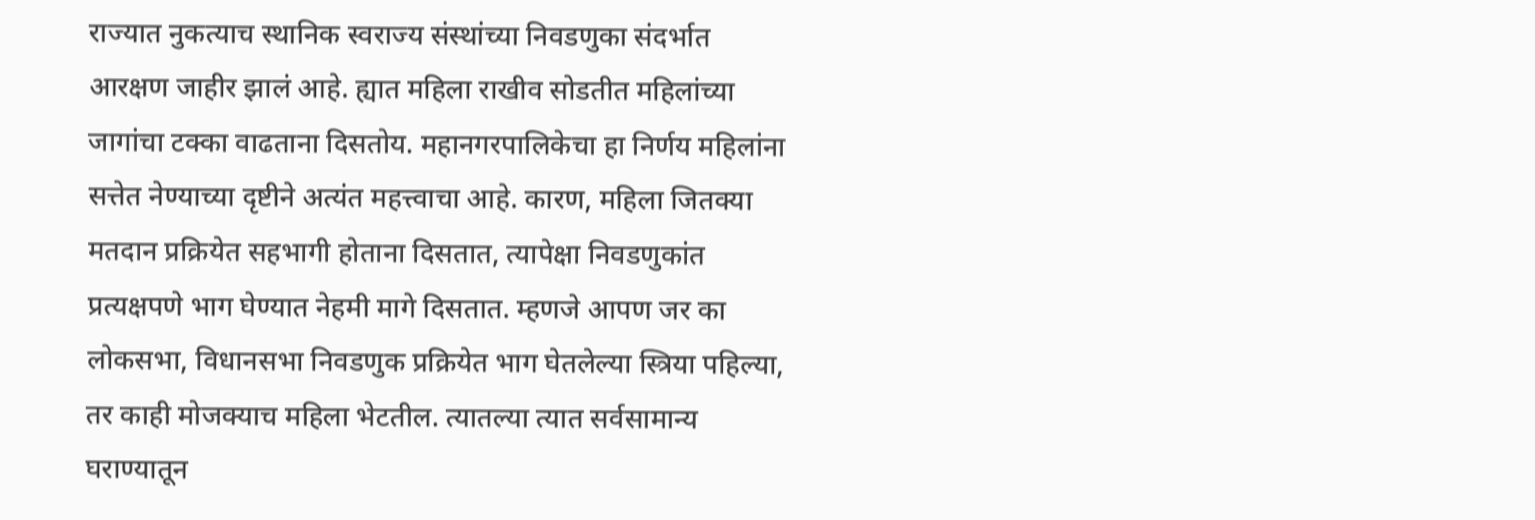राज्यात नुकत्याच स्थानिक स्वराज्य संस्थांच्या निवडणुका संदर्भात आरक्षण जाहीर झालं आहे. ह्यात महिला राखीव सोडतीत महिलांच्या जागांचा टक्का वाढताना दिसतोय. महानगरपालिकेचा हा निर्णय महिलांना सत्तेत नेण्याच्या दृष्टीने अत्यंत महत्त्वाचा आहे. कारण, महिला जितक्या मतदान प्रक्रियेत सहभागी होताना दिसतात, त्यापेक्षा निवडणुकांत प्रत्यक्षपणे भाग घेण्यात नेहमी मागे दिसतात. म्हणजे आपण जर का लोकसभा, विधानसभा निवडणुक प्रक्रियेत भाग घेतलेल्या स्त्रिया पहिल्या, तर काही मोजक्याच महिला भेटतील. त्यातल्या त्यात सर्वसामान्य घराण्यातून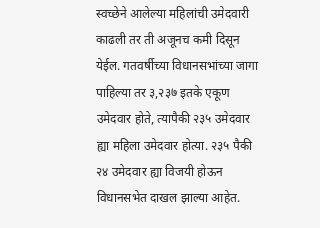स्वच्छेने आलेल्या महिलांची उमेदवारी काढली तर ती अजूनच कमी दिसून येईल. गतवर्षीच्या विधानसभांच्या जागा पाहिल्या तर ३,२३७ इतके एकूण उमेदवार होते, त्यापैकी २३५ उमेदवार ह्या महिला उमेदवार होत्या. २३५ पैकी २४ उमेदवार ह्या विजयी होऊन विधानसभेत दाखल झाल्या आहेत.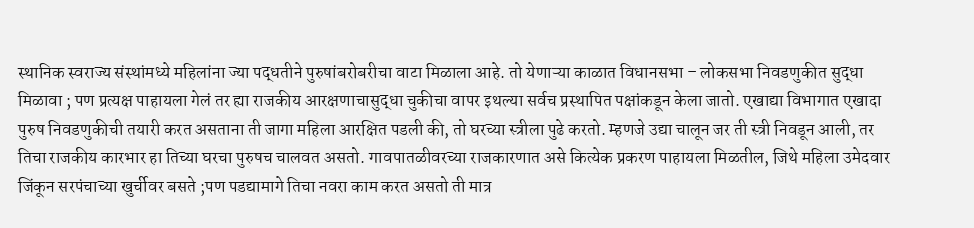स्थानिक स्वराज्य संस्थांमध्ये महिलांना ज्या पद्धतीने पुरुषांबरोबरीचा वाटा मिळाला आहे. तो येणाऱ्या काळात विधानसभा – लोकसभा निवडणुकीत सुद्धा मिळावा ; पण प्रत्यक्ष पाहायला गेलं तर ह्या राजकीय आरक्षणाचासुद्धा चुकीचा वापर इथल्या सर्वच प्रस्थापित पक्षांकडून केला जातो. एखाद्या विभागात एखादा पुरुष निवडणुकीची तयारी करत असताना ती जागा महिला आरक्षित पडली की, तो घरच्या स्त्रीला पुढे करतो. म्हणजे उद्या चालून जर ती स्त्री निवडून आली, तर तिचा राजकीय कारभार हा तिच्या घरचा पुरुषच चालवत असतो. गावपातळीवरच्या राजकारणात असे कित्येक प्रकरण पाहायला मिळतील, जिथे महिला उमेदवार जिंकून सरपंचाच्या खुर्चीवर बसते ;पण पडद्यामागे तिचा नवरा काम करत असतो ती मात्र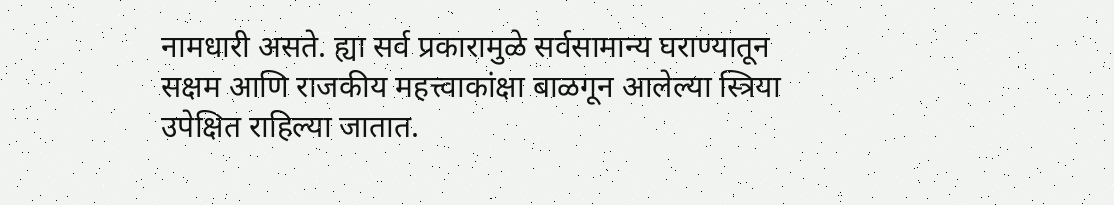नामधारी असते. ह्या सर्व प्रकारामुळे सर्वसामान्य घराण्यातून सक्षम आणि राजकीय महत्त्वाकांक्षा बाळगून आलेल्या स्त्रिया उपेक्षित राहिल्या जातात.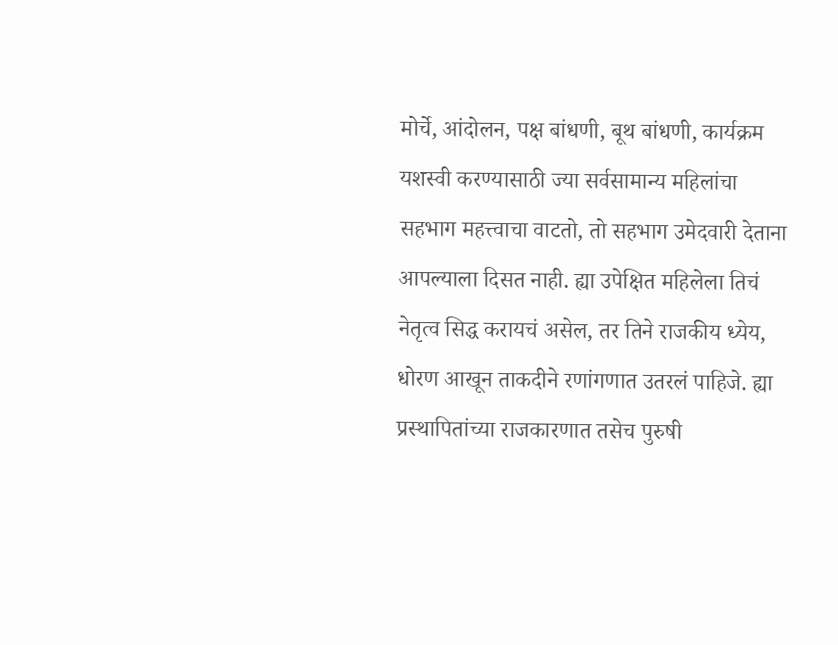मोर्चे, आंदोलन, पक्ष बांधणी, बूथ बांधणी, कार्यक्रम यशस्वी करण्यासाठी ज्या सर्वसामान्य महिलांचा सहभाग महत्त्वाचा वाटतो, तो सहभाग उमेदवारी देताना आपल्याला दिसत नाही. ह्या उपेक्षित महिलेला तिचं नेतृत्व सिद्ध करायचं असेल, तर तिने राजकीय ध्येय, धोरण आखून ताकदीने रणांगणात उतरलं पाहिजे. ह्या प्रस्थापितांच्या राजकारणात तसेच पुरुषी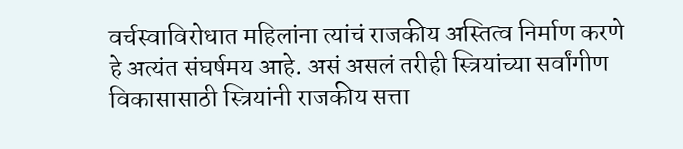वर्चस्वाविरोधात महिलांना त्यांचं राजकीय अस्तित्व निर्माण करणे हे अत्यंत संघर्षमय आहे. असं असलं तरीही स्त्रियांच्या सर्वांगीण विकासासाठी स्त्रियांनी राजकीय सत्ता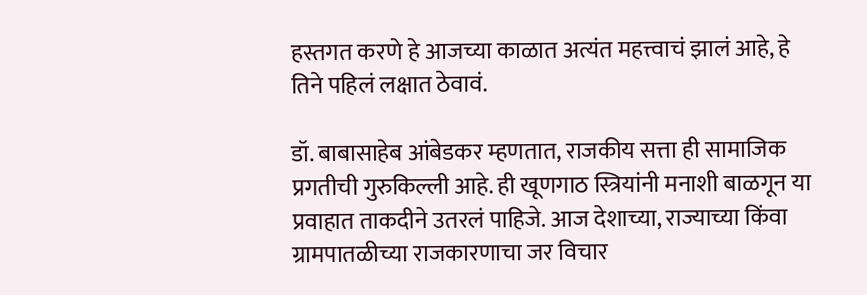हस्तगत करणे हे आजच्या काळात अत्यंत महत्त्वाचं झालं आहे, हे तिने पहिलं लक्षात ठेवावं.

डॉ. बाबासाहेब आंबेडकर म्हणतात, राजकीय सत्ता ही सामाजिक प्रगतीची गुरुकिल्ली आहे. ही खूणगाठ स्त्रियांनी मनाशी बाळगून या प्रवाहात ताकदीने उतरलं पाहिजे. आज देशाच्या, राज्याच्या किंवा ग्रामपातळीच्या राजकारणाचा जर विचार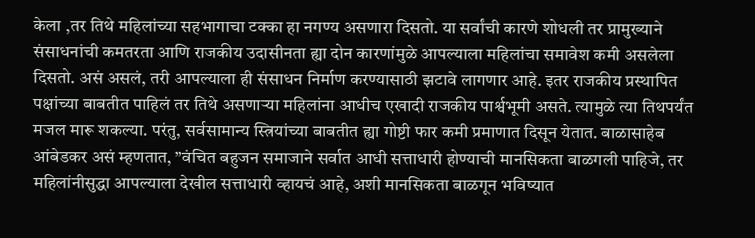केला ,तर तिथे महिलांच्या सहभागाचा टक्का हा नगण्य असणारा दिसतो. या सर्वांची कारणे शोधली तर प्रामुख्याने संसाधनांची कमतरता आणि राजकीय उदासीनता ह्या दोन कारणांमुळे आपल्याला महिलांचा समावेश कमी असलेला दिसतो. असं असलं, तरी आपल्याला ही संसाधन निर्माण करण्यासाठी झटावे लागणार आहे. इतर राजकीय प्रस्थापित पक्षांच्या बाबतीत पाहिलं तर तिथे असणाऱ्या महिलांना आधीच एखादी राजकीय पार्श्वभूमी असते. त्यामुळे त्या तिथपर्यंत मजल मारू शकल्या. परंतु, सर्वसामान्य स्त्रियांच्या बाबतीत ह्या गोष्टी फार कमी प्रमाणात दिसून येतात. बाळासाहेब आंबेडकर असं म्हणतात, ”वंचित बहुजन समाजाने सर्वात आधी सत्ताधारी होण्याची मानसिकता बाळगली पाहिजे, तर महिलांनीसुद्धा आपल्याला देखील सत्ताधारी व्हायचं आहे, अशी मानसिकता बाळगून भविष्यात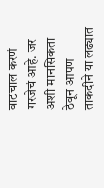वाटचाल करणं गरजेचं आहे. जर अशी मानसिकता ठेवून आपण ताकदीने या लढ्यात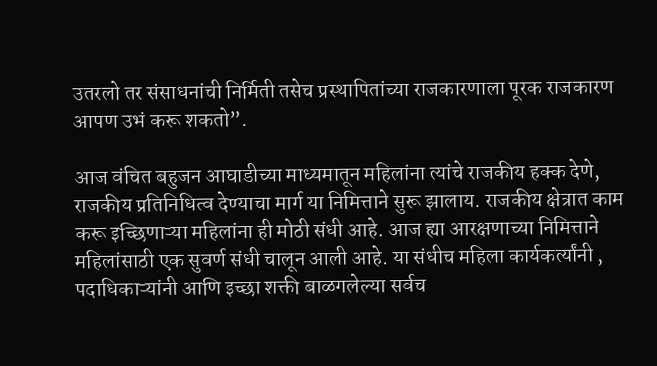उतरलो तर संसाधनांची निर्मिती तसेच प्रस्थापितांच्या राजकारणाला पूरक राजकारण आपण उभं करू शकतो”.

आज वंचित बहुजन आघाडीच्या माध्यमातून महिलांना त्यांचे राजकीय हक्क देणे, राजकीय प्रतिनिधित्व देण्याचा मार्ग या निमित्ताने सुरू झालाय. राजकीय क्षेत्रात काम करू इच्छिणाऱ्या महिलांना ही मोठी संधी आहे. आज ह्या आरक्षणाच्या निमित्ताने महिलांसाठी एक सुवर्ण संधी चालून आली आहे. या संधीच महिला कार्यकर्त्यांनी , पदाधिकाऱ्यांनी आणि इच्छा शक्ती बाळगलेल्या सर्वच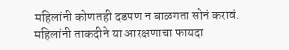महिलांनी कोणतही दडपण न बाळगता सोनं करावं. महिलांनी ताकदीने या आरक्षणाचा फायदा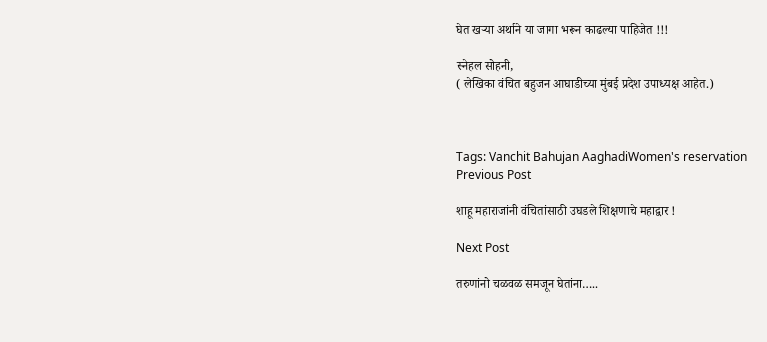घेत खऱ्या अर्थाने या जागा भरून काढल्या पाहिजेत !!!

स्नेहल सोहनी,
( लेखिका वंचित बहुजन आघाडीच्या मुंबई प्रदेश उपाध्यक्ष आहेत.)



Tags: Vanchit Bahujan AaghadiWomen's reservation
Previous Post

शाहू महाराजांनी वंचितांसाठी उघडले शिक्षणाचे महाद्वार !

Next Post

तरुणांनो चळवळ समजून घेतांना…..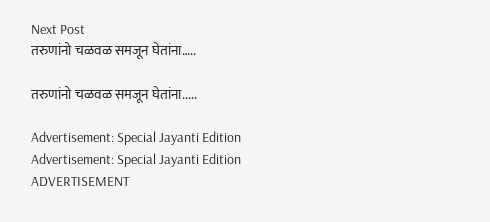Next Post
तरुणांनो चळवळ समजून घेतांना…..

तरुणांनो चळवळ समजून घेतांना.....

Advertisement: Special Jayanti Edition Advertisement: Special Jayanti Edition
ADVERTISEMENT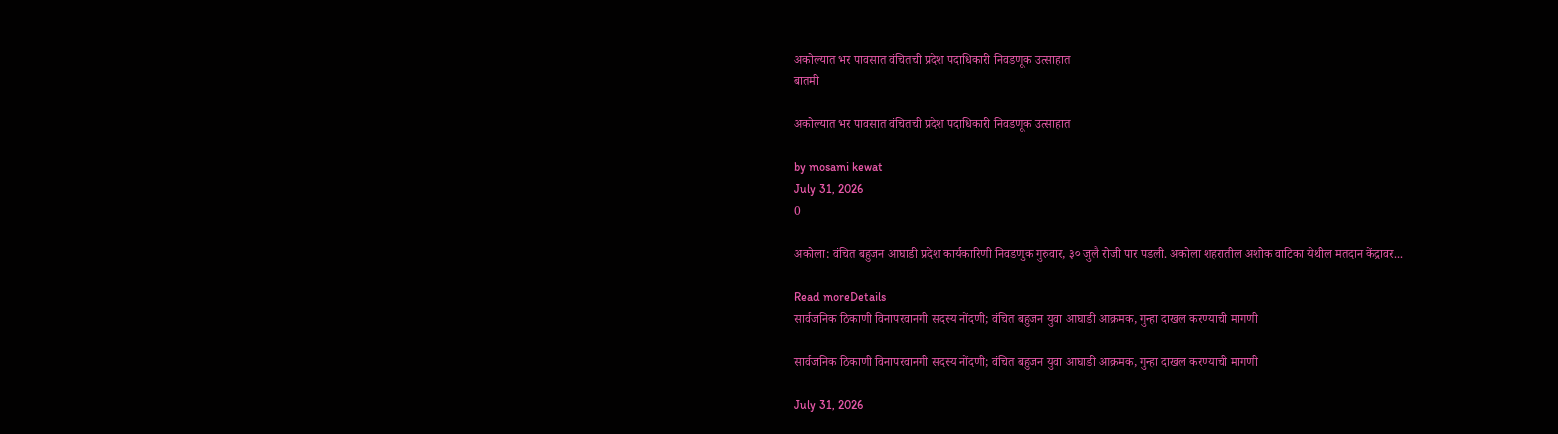अकोल्यात भर पावसात वंचितची प्रदेश पदाधिकारी निवडणूक उत्साहात
बातमी

अकोल्यात भर पावसात वंचितची प्रदेश पदाधिकारी निवडणूक उत्साहात

by mosami kewat
July 31, 2026
0

अकोला: वंचित बहुजन आघाडी प्रदेश कार्यकारिणी निवडणुक गुरुवार, ३० जुलै रोजी पार पडली. अकोला शहरातील अशोक वाटिका येथील मतदान केंद्रावर...

Read moreDetails
सार्वजनिक ठिकाणी विनापरवानगी सदस्य नोंदणी; वंचित बहुजन युवा आघाडी आक्रमक, गुन्हा दाखल करण्याची मागणी

सार्वजनिक ठिकाणी विनापरवानगी सदस्य नोंदणी; वंचित बहुजन युवा आघाडी आक्रमक, गुन्हा दाखल करण्याची मागणी

July 31, 2026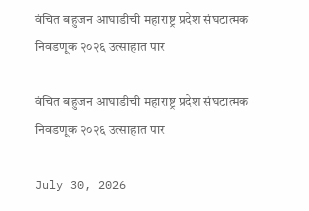वंचित बहुजन आघाडीची महाराष्ट्र प्रदेश संघटात्मक निवडणूक २०२६ उत्साहात पार

वंचित बहुजन आघाडीची महाराष्ट्र प्रदेश संघटात्मक निवडणूक २०२६ उत्साहात पार

July 30, 2026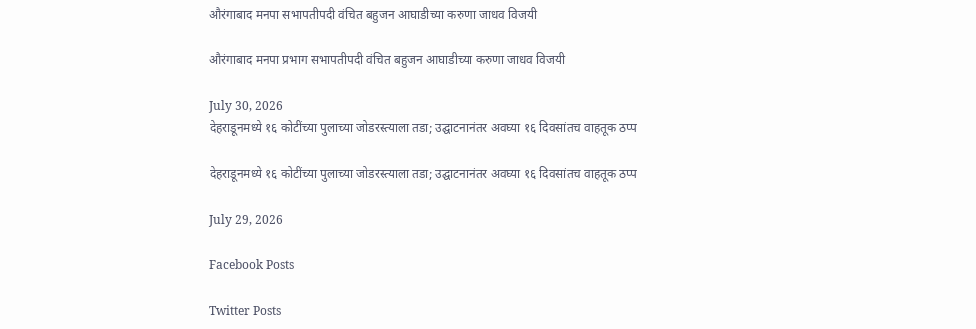औरंगाबाद मनपा सभापतीपदी वंचित बहुजन आघाडीच्या करुणा जाधव विजयी

औरंगाबाद मनपा प्रभाग सभापतीपदी वंचित बहुजन आघाडीच्या करुणा जाधव विजयी

July 30, 2026
देहराडूनमध्ये १६ कोटींच्या पुलाच्या जोडरस्त्याला तडा; उद्घाटनानंतर अवघ्या १६ दिवसांतच वाहतूक ठप्प

देहराडूनमध्ये १६ कोटींच्या पुलाच्या जोडरस्त्याला तडा; उद्घाटनानंतर अवघ्या १६ दिवसांतच वाहतूक ठप्प

July 29, 2026

Facebook Posts

Twitter Posts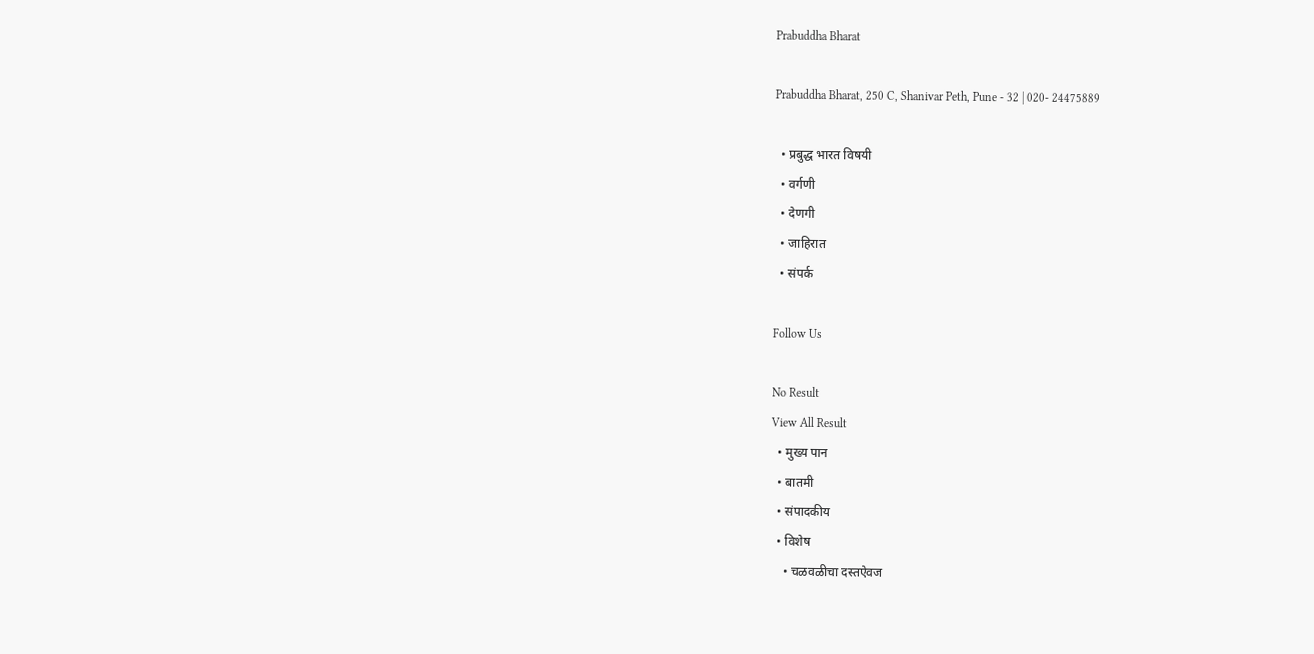Prabuddha Bharat

Prabuddha Bharat, 250 C, Shanivar Peth, Pune - 32 | 020- 24475889

  • प्रबुद्ध भारत विषयी
  • वर्गणी
  • देणगी
  • जाहिरात
  • संपर्क

Follow Us

No Result
View All Result
  • मुख्य पान
  • बातमी
  • संपादकीय
  • विशेष
    • चळवळीचा दस्तऐवज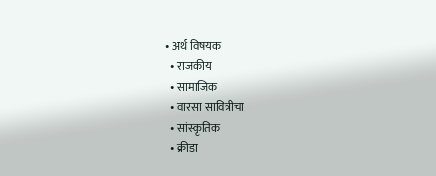• अर्थ विषयक
  • राजकीय
  • सामाजिक
  • वारसा सावित्रीचा
  • सांस्कृतिक
  • क्रीडा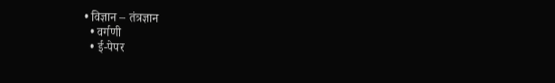• विज्ञान – तंत्रज्ञान
  • वर्गणी
  • ई-पेपर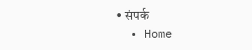• संपर्क
  • Home